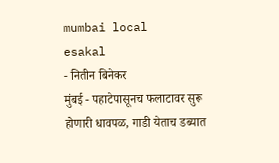mumbai local
esakal
- नितीन बिनेकर
मुंबई - पहाटेपासूनच फलाटावर सुरू होणारी धावपळ, गाडी येताच डब्यात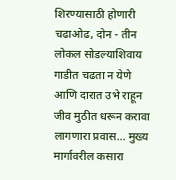शिरण्यासाठी होणारी चढाओढ, दोन - तीन लोकल सोडल्याशिवाय गाडीत चढता न येणे आणि दारात उभे राहून जीव मुठीत धरून करावा लागणारा प्रवास... मुख्य मार्गावरील कसारा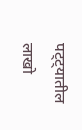पट्ट्यातील लाखो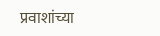प्रवाशांच्या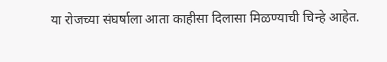या रोजच्या संघर्षाला आता काहीसा दिलासा मिळण्याची चिन्हे आहेत.